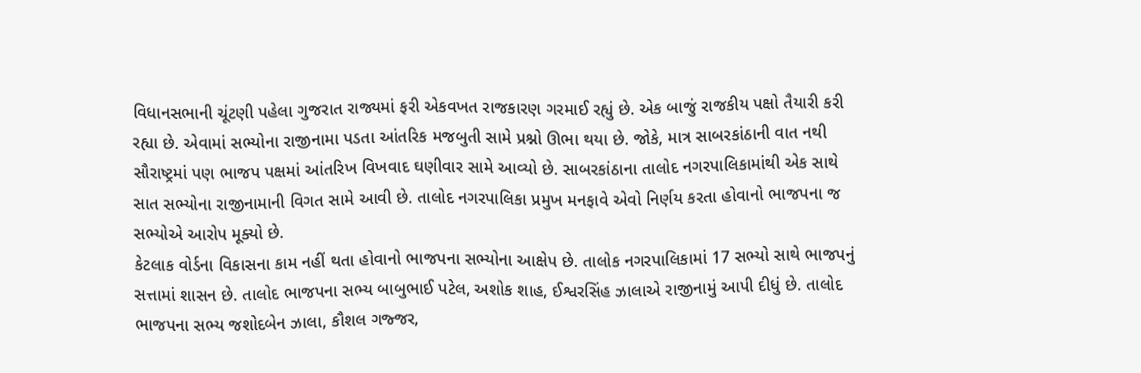વિધાનસભાની ચૂંટણી પહેલા ગુજરાત રાજ્યમાં ફરી એકવખત રાજકારણ ગરમાઈ રહ્યું છે. એક બાજું રાજકીય પક્ષો તૈયારી કરી રહ્યા છે. એવામાં સભ્યોના રાજીનામા પડતા આંતરિક મજબુતી સામે પ્રશ્નો ઊભા થયા છે. જોકે, માત્ર સાબરકાંઠાની વાત નથી સૌરાષ્ટ્રમાં પણ ભાજપ પક્ષમાં આંતરિખ વિખવાદ ઘણીવાર સામે આવ્યો છે. સાબરકાંઠાના તાલોદ નગરપાલિકામાંથી એક સાથે સાત સભ્યોના રાજીનામાની વિગત સામે આવી છે. તાલોદ નગરપાલિકા પ્રમુખ મનફાવે એવો નિર્ણય કરતા હોવાનો ભાજપના જ સભ્યોએ આરોપ મૂક્યો છે.
કેટલાક વોર્ડના વિકાસના કામ નહીં થતા હોવાનો ભાજપના સભ્યોના આક્ષેપ છે. તાલોક નગરપાલિકામાં 17 સભ્યો સાથે ભાજપનું સત્તામાં શાસન છે. તાલોદ ભાજપના સભ્ય બાબુભાઈ પટેલ, અશોક શાહ, ઈશ્વરસિંહ ઝાલાએ રાજીનામું આપી દીધું છે. તાલોદ ભાજપના સભ્ય જશોદબેન ઝાલા, કૌશલ ગજ્જર,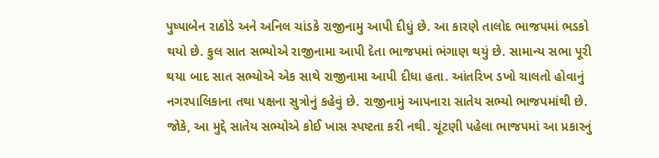પુષ્પાબેન રાઠોડે અને અનિલ ચાંડકે રાજીનામુ આપી દીધું છે. આ કારણે તાલોદ ભાજપમાં ભડકો થયો છે. કુલ સાત સભ્યોએ રાજીનામા આપી દેતા ભાજપમાં ભંગાણ થયું છે. સામાન્ય સભા પૂરી થયા બાદ સાત સભ્યોએ એક સાથે રાજીનામા આપી દીધા હતા. આંતરિખ ડખો ચાલતો હોવાનું નગરપાલિકાના તથા પક્ષના સુત્રોનું કહેવું છે. રાજીનામું આપનારા સાતેય સભ્યો ભાજપમાંથી છે. જોકે, આ મુદ્દે સાતેય સભ્યોએ કોઈ ખાસ સ્પષ્ટતા કરી નથી. ચૂંટણી પહેલા ભાજપમાં આ પ્રકારનું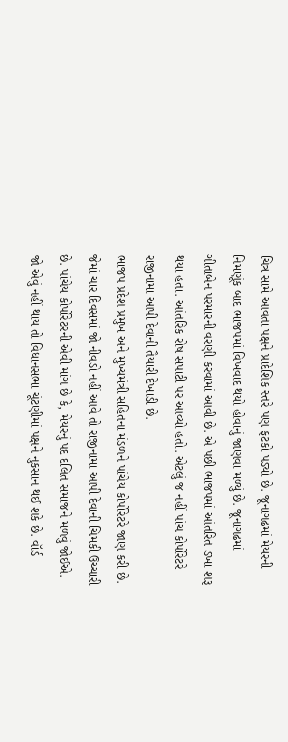ચિત્ર સામે આવતા પક્ષને પ્રાદેશિક સ્તરે પણ ફટકો પડ્યો છે. જૂનાગઢમાં મેયરની નિમણૂંક બાદ ભાજપમાં વિખવાદ થયો હોવાનું જાણવા મળ્યું છે. જૂનાગઢમાં ગીતાબેન પરમારની વરણી કરવામાં આવી છે. એ પછી ભાજપમાં આંતરિત ડખા શરૂ થયા હતા. આંતરિક રોષ સપાટી પર આવ્યો હતો. એટલું જ નહીં પાંચ કોર્પોરેટરે રાજીનામા આપી દેવાની તૈયારી દેખાડી છે.
ભાજપ પ્રદેશ પ્રમુખ અને મુખ્યમંત્રી સહિતના મંડળને પાંચેય કોર્પોરેટરે જાણ કરી છે. જેમાં ચાર દિવસમાં જો નીવડો નહીં આવે તો રાજીનામા આપી દેવાની ચિમકી ઉચ્ચારી છે. પાંચેય કોર્પોરેટરની એવી માંગ છે કે, મેયરનું પદ દલિત સમાજને મળવું જોઈએ. જો એવું નહીં થાય તો વિધાનસભા ચૂંટણીમાં પક્ષને નુકસાન થઈ શકે છે. વૉર્ડ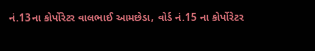નં.13ના કોર્પોરેટર વાલભાઈ આમછેડા, વોર્ડ નં.15 ના કોર્પોરેટર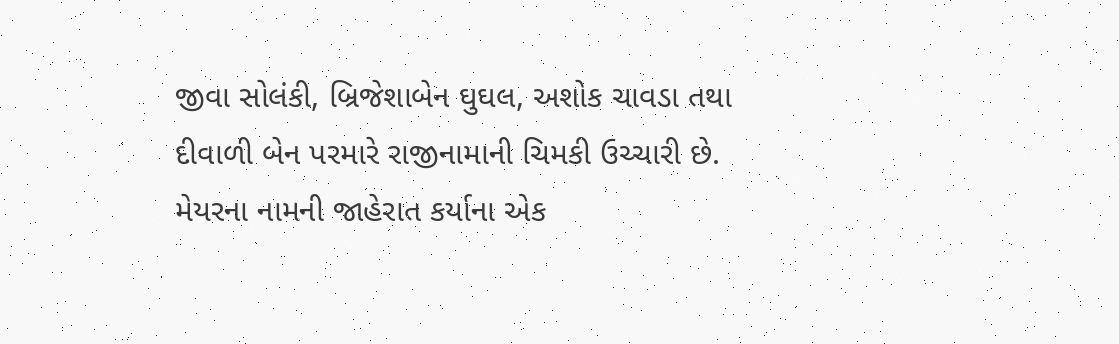જીવા સોલંકી, બ્રિજેશાબેન ઘુઘલ, અશોક ચાવડા તથા દીવાળી બેન પરમારે રાજીનામાની ચિમકી ઉચ્ચારી છે. મેયરના નામની જાહેરાત કર્યાના એક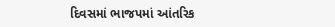દિવસમાં ભાજપમાં આંતરિક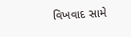વિખવાદ સામે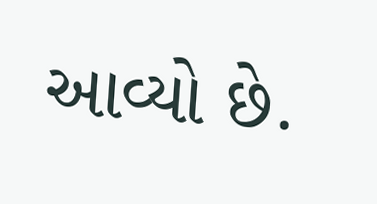આવ્યો છે.